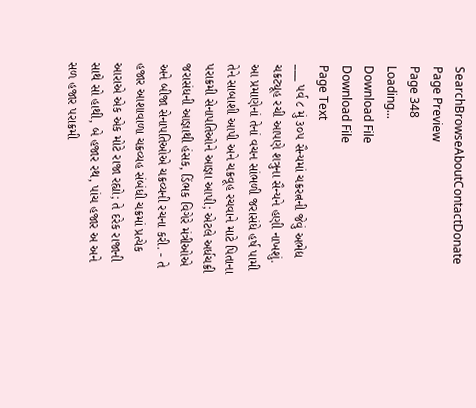SearchBrowseAboutContactDonate
Page Preview
Page 348
Loading...
Download File
Download File
Page Text
___ પર્વ ૮ મું ૩૦૫ સૈન્યમાં ચક્રરત્નની જેવું અભેદ્ય ચક્રટ્યૂહ રચી આપણે શત્રુના સૈન્યને હણી નાખશું. આ પ્રમાણેનાં તેનાં વચન સાંભળી જરાસંધે હર્ષ પામી તેને સાબાશી આપી અને ચક્રવૂહ રચવાને માટે પિતાના પરાક્રમી સેનાપતિઓને આજ્ઞા આપી; એટલે અર્ધચક્રી જરાસંધની આજ્ઞાથી હંસક, ડિંભક વિગેરે મંત્રીઓએ અને બીજા સેનાપતિઓએ ચક્રવ્યની રચના કરી. - તે હજાર આશાવાળા ચક્રવ્યહ સંબંધી ચક્રમાં પ્રત્યેક આરાએ એક એક મોટે રાજા રહ્યો; તે દરેક રાજાની સાથે સો હાથી, બે હજાર રથ, પાંચ હજાર અ અને સળ હજાર પરાક્રમી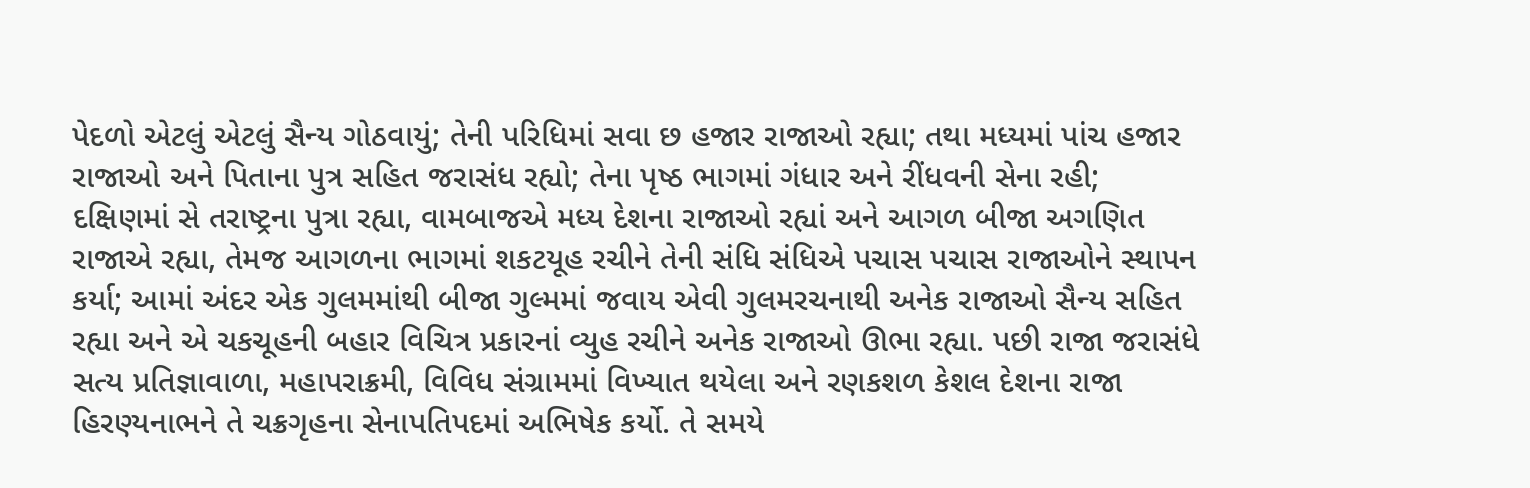પેદળો એટલું એટલું સૈન્ય ગોઠવાયું; તેની પરિધિમાં સવા છ હજાર રાજાઓ રહ્યા; તથા મધ્યમાં પાંચ હજાર રાજાઓ અને પિતાના પુત્ર સહિત જરાસંધ રહ્યો; તેના પૃષ્ઠ ભાગમાં ગંધાર અને રીંધવની સેના રહી; દક્ષિણમાં સે તરાષ્ટ્રના પુત્રા રહ્યા, વામબાજએ મધ્ય દેશના રાજાઓ રહ્યાં અને આગળ બીજા અગણિત રાજાએ રહ્યા, તેમજ આગળના ભાગમાં શકટયૂહ રચીને તેની સંધિ સંધિએ પચાસ પચાસ રાજાઓને સ્થાપન કર્યા; આમાં અંદર એક ગુલમમાંથી બીજા ગુલ્મમાં જવાય એવી ગુલમરચનાથી અનેક રાજાઓ સૈન્ય સહિત રહ્યા અને એ ચકચૂહની બહાર વિચિત્ર પ્રકારનાં વ્યુહ રચીને અનેક રાજાઓ ઊભા રહ્યા. પછી રાજા જરાસંધે સત્ય પ્રતિજ્ઞાવાળા, મહાપરાક્રમી, વિવિધ સંગ્રામમાં વિખ્યાત થયેલા અને રણકશળ કેશલ દેશના રાજા હિરણ્યનાભને તે ચક્રગૃહના સેનાપતિપદમાં અભિષેક કર્યો. તે સમયે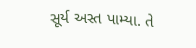સૂર્ય અસ્ત પામ્યા. તે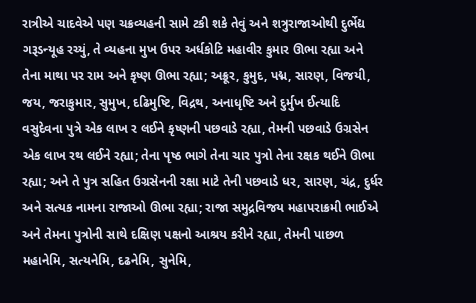રાત્રીએ ચાદવેએ પણ ચક્રવ્યહની સામે ટકી શકે તેવું અને શત્રુરાજાઓથી દુર્ભેદ્ય ગરૂડન્યૂહ રચ્યું, તે વ્યહના મુખ ઉપર અર્ધકોટિ મહાવીર કુમાર ઊભા રહ્યા અને તેના માથા પર રામ અને કૃષ્ણ ઊભા રહ્યા; અક્રૂર, કુમુદ, પદ્મ, સારણ, વિજયી, જય, જરાકુમાર, સુમુખ, દઢિમુષ્ટિ, વિદ્રથ, અનાધૃષ્ટિ અને દુર્મુખ ઈત્યાદિ વસુદેવના પુત્રે એક લાખ ર લઈને કૃષ્ણની પછવાડે રહ્યા, તેમની પછવાડે ઉગ્રસેન એક લાખ રથ લઈને રહ્યા; તેના પૃષ્ઠ ભાગે તેના ચાર પુત્રો તેના રક્ષક થઈને ઊભા રહ્યા; અને તે પુત્ર સહિત ઉગ્રસેનની રક્ષા માટે તેની પછવાડે ધર, સારણ, ચંદ્ર, દુર્ધર અને સત્યક નામના રાજાઓ ઊભા રહ્યા; રાજા સમુદ્રવિજય મહાપરાક્રમી ભાઈએ અને તેમના પુત્રોની સાથે દક્ષિણ પક્ષનો આશ્રય કરીને રહ્યા, તેમની પાછળ મહાનેમિ, સત્યનેમિ, દઢનેમિ, સુનેમિ,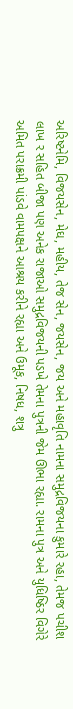અરિષ્ટનેમિ, વિજયસેન, મેઘ, મહીય, તેજ સેન, જયસેન, જય અને મહાવૃતિ નામના સમુદ્રવિજયના કુમારે રહા, તેમજ પચીશ લાખ ર સહિત બીજા પણ અનેક રાજાઓ સમુદ્રવિજયની પડખે તેમના પુત્રની જેમ ઊભા રહ્યા. રામના પુત્ર અને યુધિષ્ઠિર વિગેરે અમિત પરાક્રમી પાંડવે વામપક્ષને આશ્રય કરીને રહ્યા અને ઉમૂક, નિષધ, શત્રુ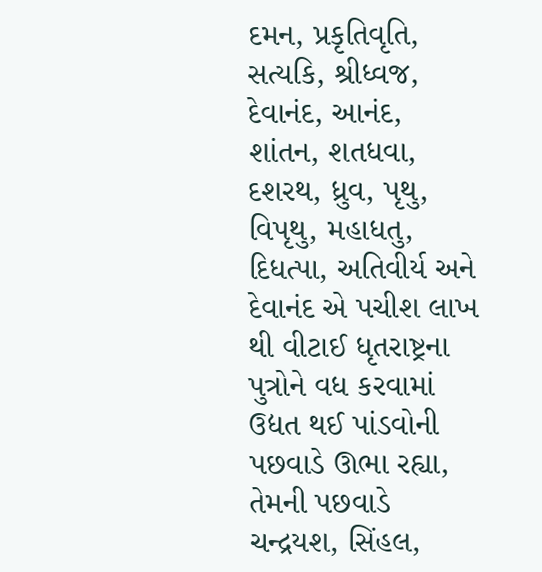દમન, પ્રકૃતિવૃતિ, સત્યકિ, શ્રીધ્વજ, દેવાનંદ, આનંદ, શાંતન, શતધવા, દશરથ, ધ્રુવ, પૃથુ, વિપૃથુ, મહાધતુ, દિધત્પા, અતિવીર્ય અને દેવાનંદ એ પચીશ લાખ થી વીટાઈ ધૃતરાષ્ટ્રના પુત્રોને વધ કરવામાં ઉદ્યત થઈ પાંડવોની પછવાડે ઊભા રહ્યા, તેમની પછવાડે ચન્દ્રયશ, સિંહલ,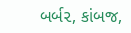બર્બ૨, કાંબજ,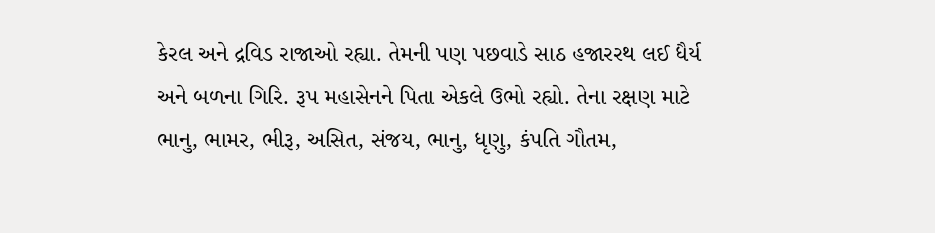કેરલ અને દ્રવિડ રાજાઓ રહ્યા. તેમની પણ પછવાડે સાઠ હજારરથ લઈ ધૈર્ય અને બળના ગિરિ. રૂપ મહાસેનને પિતા એકલે ઉભો રહ્યો. તેના રક્ષણ માટે ભાનુ, ભામર, ભીરૂ, અસિત, સંજય, ભાનુ, ધૃણુ, કંપતિ ગૌતમ,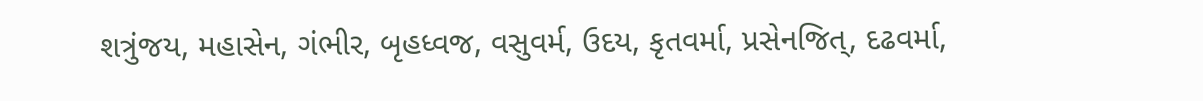શત્રુંજય, મહાસેન, ગંભીર, બૃહધ્વજ, વસુવર્મ, ઉદય, કૃતવર્મા, પ્રસેનજિત્, દઢવર્મા,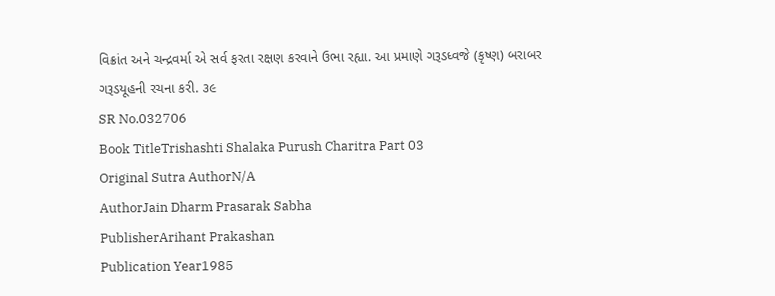વિક્રાંત અને ચન્દ્રવર્મા એ સર્વ ફરતા રક્ષણ કરવાને ઉભા રહ્યા. આ પ્રમાણે ગરૂડધ્વજે (કૃષ્ણ) બરાબર ગરૂડયૂહની રચના કરી. ૩૯
SR No.032706
Book TitleTrishashti Shalaka Purush Charitra Part 03
Original Sutra AuthorN/A
AuthorJain Dharm Prasarak Sabha
PublisherArihant Prakashan
Publication Year1985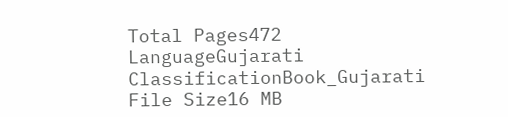Total Pages472
LanguageGujarati
ClassificationBook_Gujarati
File Size16 MB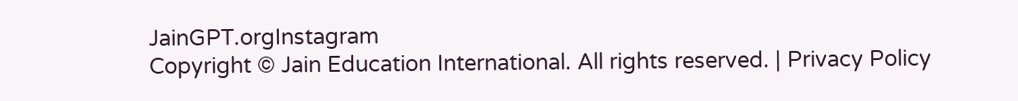JainGPT.orgInstagram
Copyright © Jain Education International. All rights reserved. | Privacy Policy